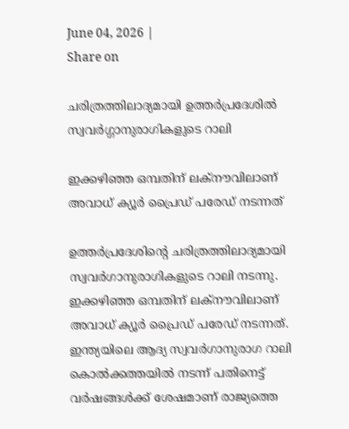June 04, 2026 |
Share on

ചരിത്രത്തിലാദ്യമായി ഉത്തര്‍പ്രദേശില്‍ സ്വവര്‍ഗ്ഗാനുരാഗികളുടെ റാലി

ഇക്കഴിഞ്ഞ ഒമ്പതിന് ലക്‌നൗവിലാണ് അവാധ് ക്യൂര്‍ പ്രൈഡ് പരേഡ് നടന്നത്

ഉത്തര്‍പ്രദേശിന്റെ ചരിത്രത്തിലാദ്യമായി സ്വവര്‍ഗാനുരാഗികളുടെ റാലി നടന്നു. ഇക്കഴിഞ്ഞ ഒമ്പതിന് ലക്‌നൗവിലാണ് അവാധ് ക്യൂര്‍ പ്രൈഡ് പരേഡ് നടന്നത്. ഇന്ത്യയിലെ ആദ്യ സ്വവര്‍ഗാനുരാഗ റാലി കൊല്‍ക്കത്തയില്‍ നടന്ന് പതിനെട്ട് വര്‍ഷങ്ങള്‍ക്ക് ശേഷമാണ് രാജ്യത്തെ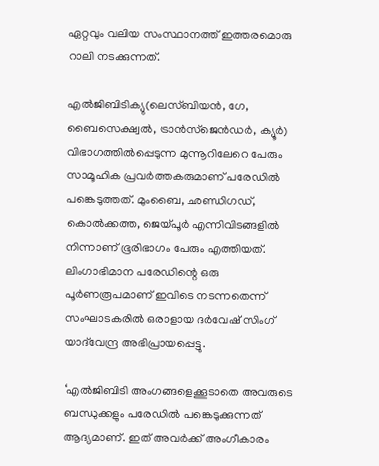ഏറ്റവും വലിയ സംസ്ഥാനത്ത് ഇത്തരമൊരു റാലി നടക്കുന്നത്.

എല്‍ജിബിടിക്യു(ലെസ്ബിയന്‍, ഗേ, ബൈസെക്ഷ്വല്‍, ട്രാന്‍സ്‌ജെന്‍ഡര്‍, ക്യൂര്‍) വിഭാഗത്തില്‍പ്പെടുന്ന മുന്നൂറിലേറെ പേരും സാമൂഹിക പ്രവര്‍ത്തകരുമാണ് പരേഡില്‍ പങ്കെടുത്തത്. മുംബൈ, ഛണ്ഡിഗഡ്, കൊല്‍ക്കത്ത, ജെയ്പൂര്‍ എന്നിവിടങ്ങളില്‍ നിന്നാണ് ഭൂരിഭാഗം പേരും എത്തിയത്. ലിംഗാഭിമാന പരേഡിന്റെ ഒരു പൂര്‍ണരൂപമാണ് ഇവിടെ നടന്നതെന്ന് സംഘാടകരില്‍ ഒരാളായ ദര്‍വേഷ് സിംഗ് യാദ്‌വേന്ദ്ര അഭിപ്രായപ്പെട്ടു.

‘എല്‍ജിബിടി അംഗങ്ങളെക്കൂടാതെ അവരുടെ ബന്ധുക്കളും പരേഡില്‍ പങ്കെടുക്കുന്നത് ആദ്യമാണ്. ഇത് അവര്‍ക്ക് അംഗീകാരം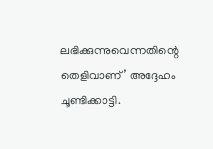ലഭിക്കുന്നുവെന്നതിന്റെ തെളിവാണ്’ അദ്ദേഹം ചൂണ്ടിക്കാട്ടി.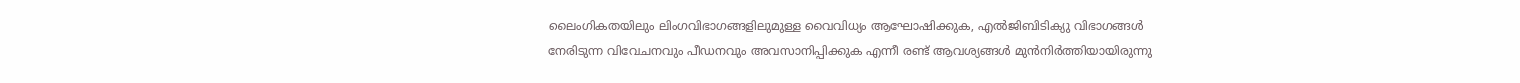ലൈംഗികതയിലും ലിംഗവിഭാഗങ്ങളിലുമുള്ള വൈവിധ്യം ആഘോഷിക്കുക, എല്‍ജിബിടിക്യു വിഭാഗങ്ങള്‍ നേരിടുന്ന വിവേചനവും പീഡനവും അവസാനിപ്പിക്കുക എന്നീ രണ്ട് ആവശ്യങ്ങള്‍ മുന്‍നിര്‍ത്തിയായിരുന്നു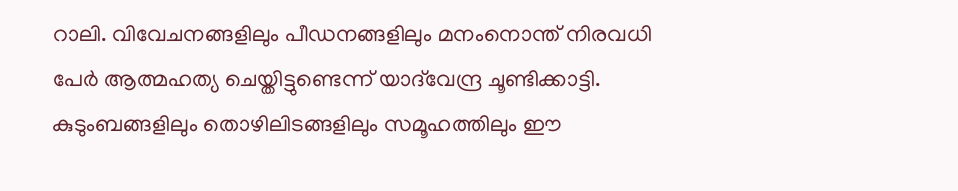റാലി. വിവേചനങ്ങളിലും പീഡനങ്ങളിലും മനംനൊന്ത് നിരവധി പേര്‍ ആത്മഹത്യ ചെയ്തിട്ടുണ്ടെന്ന് യാദ്‌വേന്ദ്ര ചൂണ്ടിക്കാട്ടി. കുടുംബങ്ങളിലും തൊഴിലിടങ്ങളിലും സമൂഹത്തിലും ഈ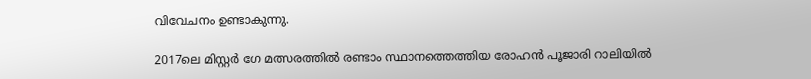വിവേചനം ഉണ്ടാകുന്നു.

2017ലെ മിസ്റ്റര്‍ ഗേ മത്സരത്തില്‍ രണ്ടാം സ്ഥാനത്തെത്തിയ രോഹന്‍ പൂജാരി റാലിയില്‍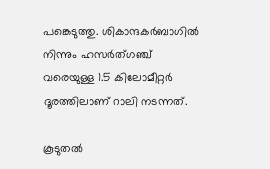പങ്കെടുത്തു. ശികാന്ദകര്‍ബാഗില്‍ നിന്നും ഹസര്‍ത്ഗഞ്ച് വരെയുള്ള 1.5 കിലോമീറ്റര്‍ ദൂരത്തിലാണ് റാലി നടന്നത്.

കൂടുതല്‍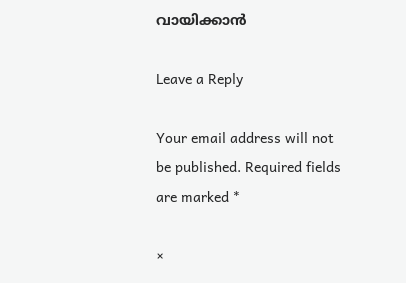വായിക്കാന്‍

Leave a Reply

Your email address will not be published. Required fields are marked *

×